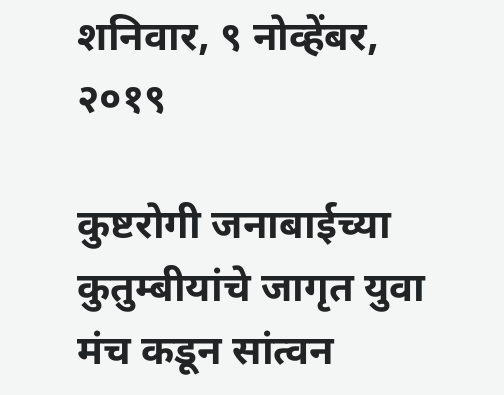शनिवार, ९ नोव्हेंबर, २०१९

कुष्टरोगी जनाबाईच्या कुतुम्बीयांचे जागृत युवा मंच कडून सांत्वन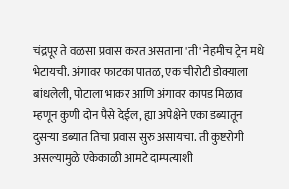चंद्रपूर ते वळसा प्रवास करत असताना 'ती' नेहमीच ट्रेन मधे भेटायची. अंगावर फाटका पातळ, एक चीरोटी डोक्याला बांधलेली, पोटाला भाकर आणि अंगावर कापड मिळाव म्हणून कुणी दोन पैसे देईल, ह्या अपेक्षेने एका डब्यातून दुसऱ्या डब्यात तिचा प्रवास सुरु असायचा. ती कुष्टरोगी असल्यामुळे एकेकाळी आमटे दाम्पत्याशी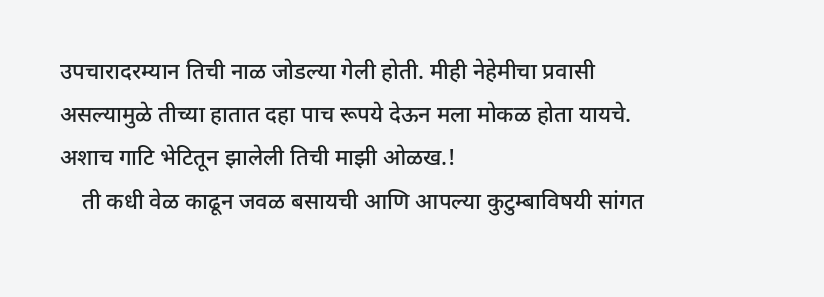उपचारादरम्यान तिची नाळ जोडल्या गेली होती. मीही नेहेमीचा प्रवासी असल्यामुळे तीच्या हातात दहा पाच रूपये देऊन मला मोकळ होता यायचे. अशाच गाटि भेटितून झालेली तिची माझी ओळख.!
    ती कधी वेळ काढून जवळ बसायची आणि आपल्या कुटुम्बाविषयी सांगत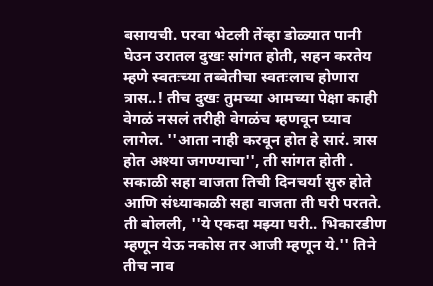बसायची. परवा भेटली तेंव्हा डोळ्यात पानी घेउन उरातल दुखः सांगत होती, सहन करतेय म्हणे स्वतःच्या तब्वेतीचा स्वतःलाच होणारा त्रास..! तीच दुखः तुमच्या आमच्या पेक्षा काही वेगळं नसलं तरीही वेगळंच म्हणवून घ्याव लागेल. ''आता नाही करवून होत हे सारं. त्रास होत अश्या जगण्याचा'', ती सांगत होती . सकाळी सहा वाजता तिची दिनचर्या सुरु होते आणि संध्याकाळी सहा वाजता ती घरी परतते. ती बोलली, ''ये एकदा मझ्या घरी.. भिकारडीण म्हणून येऊ नकोस तर आजी म्हणून ये.'' तिने तीच नाव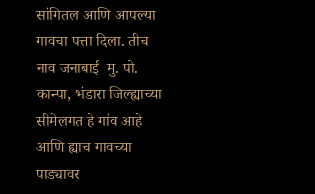सांगितल आणि आपल्या गावचा पत्ता दिला. तीच नाव जनाबाई  मु. पो. कान्पा, भंडारा जिल्ह्याच्या सीमेलगत हे गांव आहे आणि ह्याच गावच्या पाड्यावर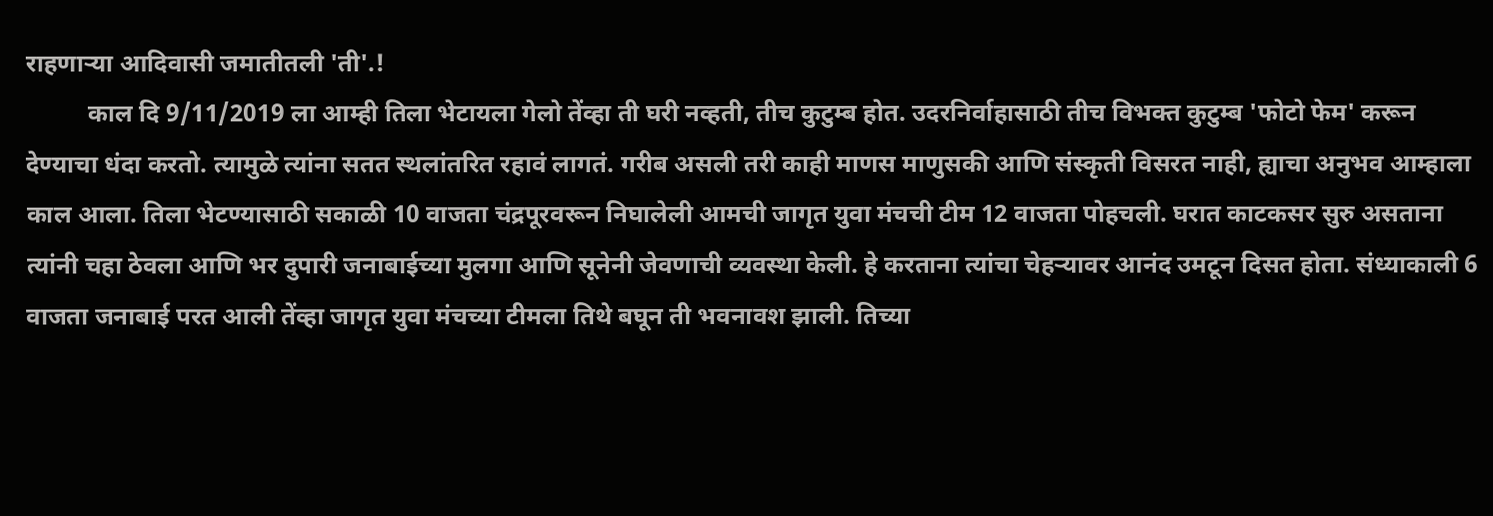राहणाऱ्या आदिवासी जमातीतली 'ती'.!
          काल दि 9/11/2019 ला आम्ही तिला भेटायला गेलो तेंव्हा ती घरी नव्हती, तीच कुटुम्ब होत. उदरनिर्वाहासाठी तीच विभक्त कुटुम्ब 'फोटो फेम' करून देण्याचा धंदा करतो. त्यामुळे त्यांना सतत स्थलांतरित रहावं लागतं. गरीब असली तरी काही माणस माणुसकी आणि संस्कृती विसरत नाही, ह्याचा अनुभव आम्हाला काल आला. तिला भेटण्यासाठी सकाळी 10 वाजता चंद्रपूरवरून निघालेली आमची जागृत युवा मंचची टीम 12 वाजता पोहचली. घरात काटकसर सुरु असताना त्यांनी चहा ठेवला आणि भर दुपारी जनाबाईच्या मुलगा आणि सूनेनी जेवणाची व्यवस्था केली. हे करताना त्यांचा चेहऱ्यावर आनंद उमटून दिसत होता. संध्याकाली 6 वाजता जनाबाई परत आली तेंव्हा जागृत युवा मंचच्या टीमला तिथे बघून ती भवनावश झाली. तिच्या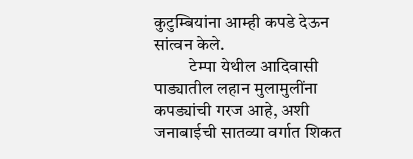कुटुम्बियांना आम्ही कपडे देऊन सांत्वन केले.
          टेम्पा येथील आदिवासी पाड्यातील लहान मुलामुलींना  कपड्यांची गरज आहे, अशी जनाबाईची सातव्या वर्गात शिकत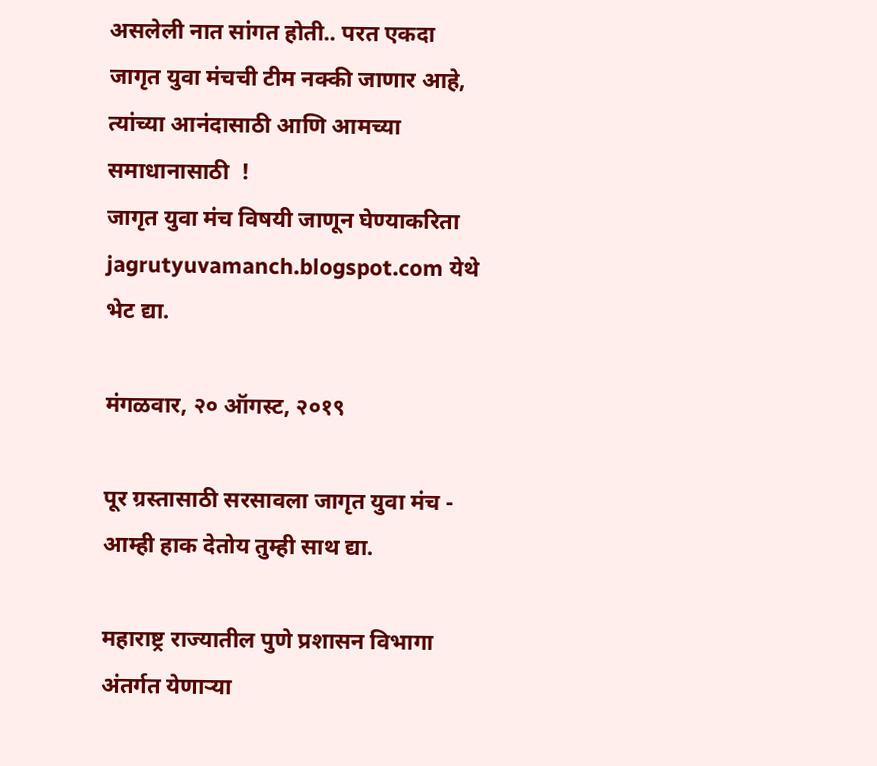असलेली नात सांगत होती.. परत एकदा जागृत युवा मंचची टीम नक्की जाणार आहे, त्यांच्या आनंदासाठी आणि आमच्या समाधानासाठी  !
जागृत युवा मंच विषयी जाणून घेण्याकरिता jagrutyuvamanch.blogspot.com येथे भेट द्या.

मंगळवार, २० ऑगस्ट, २०१९

पूर ग्रस्तासाठी सरसावला जागृत युवा मंच - आम्ही हाक देतोय तुम्ही साथ द्या.

महाराष्ट्र राज्यातील पुणे प्रशासन विभागा अंतर्गत येणाऱ्या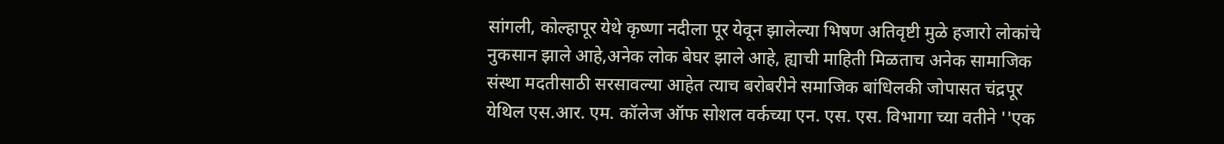सांगली, कोल्हापूर येथे कृष्णा नदीला पूर येवून झालेल्या भिषण अतिवृष्टी मुळे हजारो लोकांचे नुकसान झाले आहे,अनेक लोक बेघर झाले आहे, ह्याची माहिती मिळताच अनेक सामाजिक संस्था मदतीसाठी सरसावल्या आहेत त्याच बरोबरीने समाजिक बांधिलकी जोपासत चंद्रपूर येथिल एस.आर. एम. कॉलेज ऑफ सोशल वर्कच्या एन. एस. एस. विभागा च्या वतीने ''एक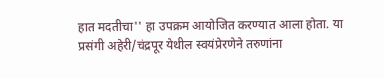हात मदतीचा'' हा उपक्रम आयोजित करण्यात आला होता. या प्रसंगी अहेरी/चंद्रपूर येथील स्वयंप्रेरणेने तरुणांना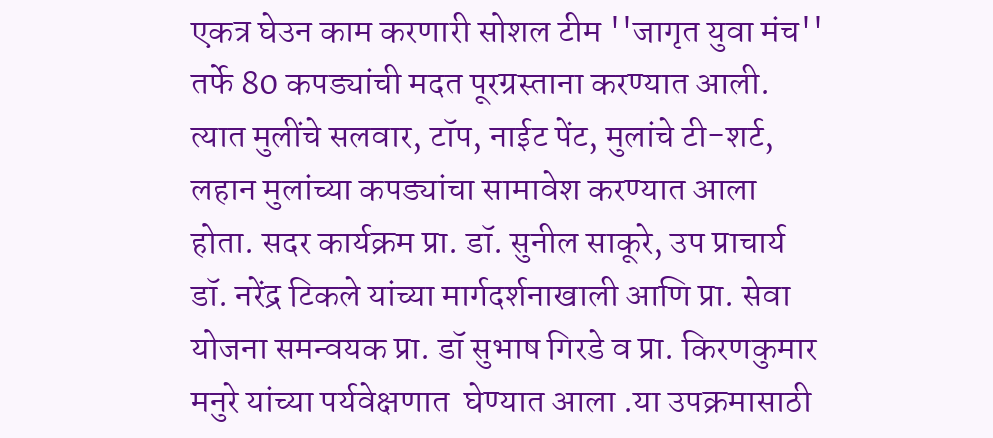एकत्र घेउन काम करणारी सोशल टीम ''जागृत युवा मंच'' तर्फे 80 कपड्यांची मदत पूरग्रस्ताना करण्यात आली. त्यात मुलींचे सलवार, टॉप, नाईट पेंट, मुलांचे टी-शर्ट, लहान मुलांच्या कपड्यांचा सामावेश करण्यात आला होता. सदर कार्यक्रम प्रा. डॉ. सुनील साकूरे, उप प्राचार्य डॉ. नरेंद्र टिकले यांच्या मार्गदर्शनाखाली आणि प्रा. सेवा योजना समन्वयक प्रा. डॉ सुभाष गिरडे व प्रा. किरणकुमार मनुरे यांच्या पर्यवेक्षणात  घेण्यात आला .या उपक्रमासाठी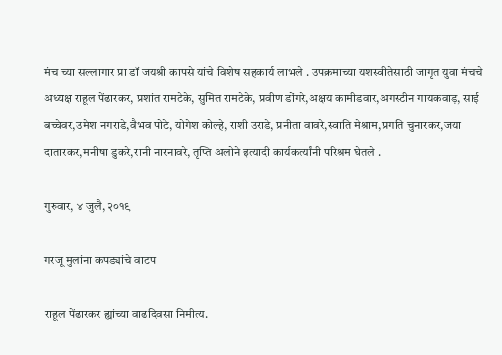मंच च्या सल्लागार प्रा डॉ जयश्री कापसे यांचे विशेष सहकार्य लाभले . उपक्रमाच्या यशस्वीतेसाठी जागृत युवा मंचचे अध्यक्ष राहूल पेंढारकर, प्रशांत रामटेके, सुमित रामटेके, प्रवीण डोंगरे,अक्षय कामीडवार,अगस्टीन गायकवाड़, साई बच्चेवर,उमेश नगराडे,वैभव पोटे, योगेश कोल्हे, राशी उराडे, प्रनीता वावरे,स्वाति मेश्राम,प्रगति चुनारकर,जया दातारकर,मनीषा डुकरे,रानी नारनावरे, तृप्ति अलोने इत्यादी कार्यकर्त्यांनी परिश्रम घेतले .

गुरुवार, ४ जुलै, २०१९

गरजू मुलांना कपड्यांचे वाटप

राहूल पेंढारकर ह्यांच्या वाढदिवसा निमीत्य.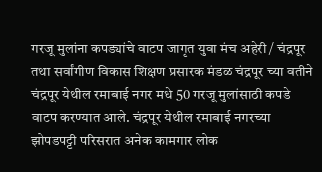गरजू मुलांना कपड्यांचे वाटप जागृत युवा मंच अहेरी / चंद्रपूर तथा सर्वांगीण विकास शिक्षण प्रसारक मंडळ चंद्रपूर च्या वतीने
चंद्रपूर येथील रमाबाई नगर मधे 50 गरजू मुलांसाठी कपडे वाटप करण्यात आले. चंद्रपूर येथील रमाबाई नगरच्या झोपडपट्टी परिसरात अनेक कामगार लोक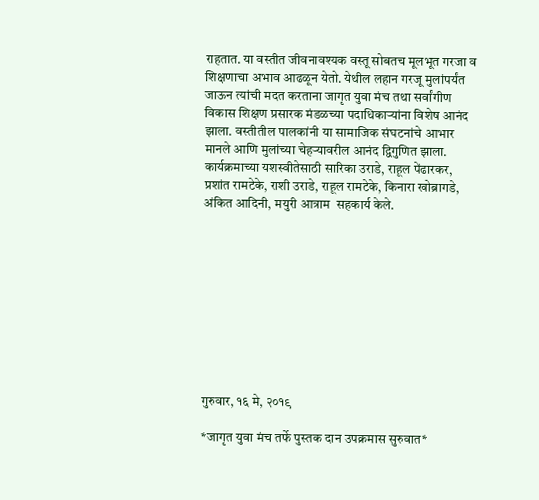राहतात. या वस्तीत जीवनावश्यक वस्तू सोबतच मूलभूत गरजा व शिक्षणाचा अभाव आढळून येतो. येथील लहान गरजू मुलांपर्यंत जाऊन त्यांची मदत करताना जागृत युवा मंच तथा सर्वांगीण विकास शिक्षण प्रसारक मंडळच्या पदाधिकाऱ्यांना विशेष आनंद झाला. वस्तीतील पालकांनी या सामाजिक संघटनांचे आभार मानले आणि मुलांच्या चेहऱ्यावरील आनंद द्विगुणित झाला.
कार्यक्रमाच्या यशस्वीतेसाठी सारिका उराडे, राहूल पेंढारकर, प्रशांत रामटेके, राशी उराडे, राहूल रामटेके, किनारा खोब्रागडे, अंकित आदिनी, मयुरी आत्राम  सहकार्य केले.










गुरुवार, १६ मे, २०१९

*जागृत युवा मंच तर्फे पुस्तक दान उपक्रमास सुरुवात*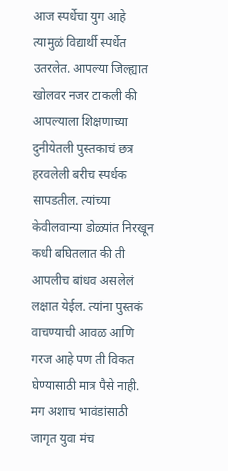आज स्पर्धेचा युग आहे त्यामुळं विद्यार्थी स्पर्धेत उतरलेत. आपल्या जिल्ह्यात खोलवर नजर टाकली की आपल्याला शिक्षणाच्या दुनीयेतली पुस्तकाचं छत्र हरवलेली बरीच स्पर्धक सापडतील. त्यांच्या केवीलवान्या डोळ्यांत निरखून कधी बघितलात की ती आपलीच बांधव असलेलं लक्षात येईल. त्यांना पुस्तकं वाचण्याची आवळ आणि गरज आहे पण ती विकत घेण्यासाठी मात्र पैसे नाही. मग अशाच भावंडांसाठी जागृत युवा मंच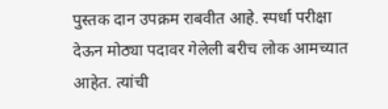पुस्तक दान उपक्रम राबवीत आहे. स्पर्धा परीक्षा देऊन मोठ्या पदावर गेलेली बरीच लोक आमच्यात आहेत. त्यांची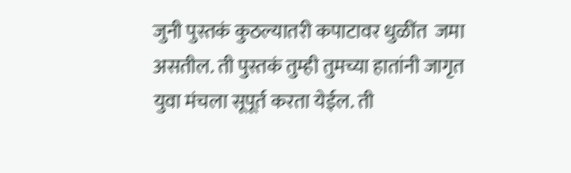जुनी पुस्तकं कुठल्यातरी कपाटावर धुळींत  जमा असतील. ती पुस्तकं तुम्ही तुमच्या हातांनी जागृत युवा मंचला सूपूर्त करता येईल. ती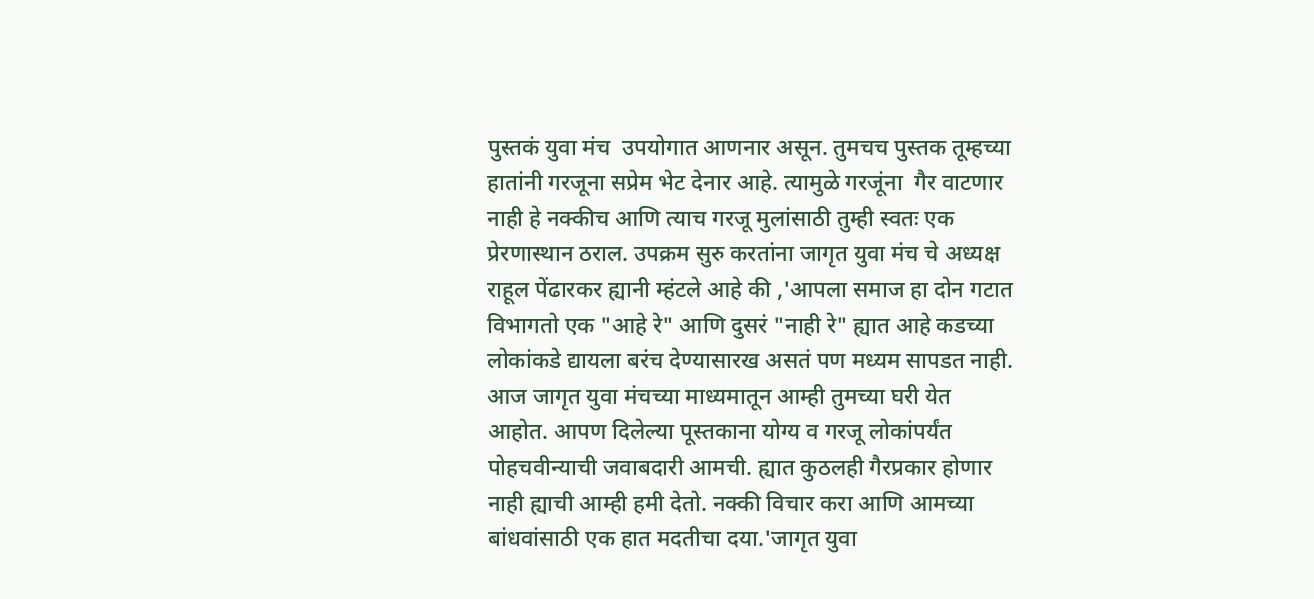पुस्तकं युवा मंच  उपयोगात आणनार असून. तुमचच पुस्तक तूम्हच्या हातांनी गरजूना सप्रेम भेट देनार आहे. त्यामुळे गरजूंना  गैर वाटणार नाही हे नक्कीच आणि त्याच गरजू मुलांसाठी तुम्ही स्वतः एक प्रेरणास्थान ठराल. उपक्रम सुरु करतांना जागृत युवा मंच चे अध्यक्ष राहूल पेंढारकर ह्यानी म्हंटले आहे की ,'आपला समाज हा दोन गटात विभागतो एक "आहे रे" आणि दुसरं "नाही रे" ह्यात आहे कडच्या लोकांकडे द्यायला बरंच देण्यासारख असतं पण मध्यम सापडत नाही. आज जागृत युवा मंचच्या माध्यमातून आम्ही तुमच्या घरी येत आहोत. आपण दिलेल्या पूस्तकाना योग्य व गरजू लोकांपर्यंत पोहचवीन्याची जवाबदारी आमची. ह्यात कुठलही गैरप्रकार होणार नाही ह्याची आम्ही हमी देतो. नक्की विचार करा आणि आमच्या बांधवांसाठी एक हात मदतीचा दया.'जागृत युवा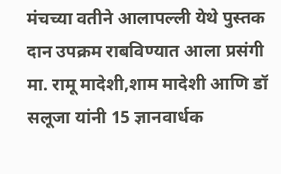मंचच्या वतीने आलापल्ली येथे पुस्तक दान उपक्रम राबविण्यात आला प्रसंगी मा. रामू मादेशी,शाम मादेशी आणि डॉ सलूजा यांनी 15 ज्ञानवार्धक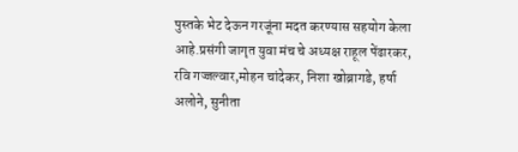पुस्तके भेट देऊन गरजूंना मदत करण्यास सहयोग केला आहे.प्रसंगी जागृत युवा मंच चे अध्यक्ष राहूल पेंढारकर, रवि गज्जल्वार,मोहन चांदेकर, निशा खोब्रागडे, हर्षा अलोने, सुनीता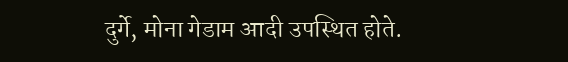दुर्गे, मोना गेडाम आदी उपस्थित होते.